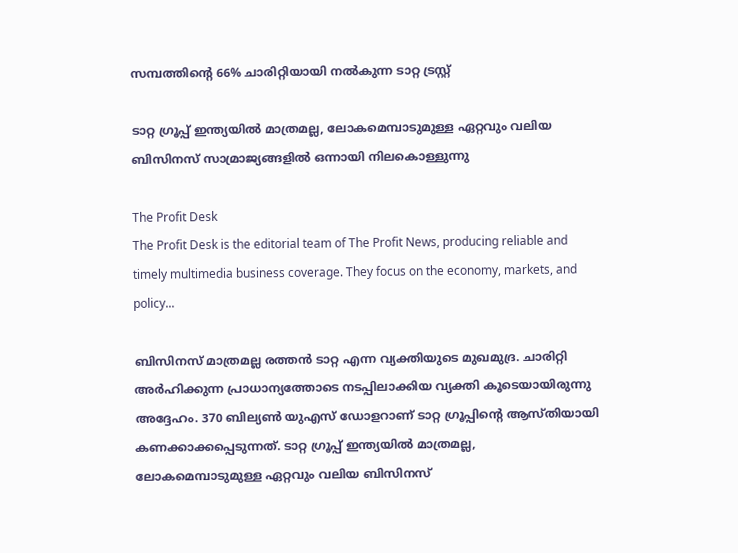സമ്പത്തിന്റെ 66% ചാരിറ്റിയായി നല്‍കുന്ന ടാറ്റ ട്രസ്റ്റ്

ടാറ്റ ഗ്രൂപ്പ് ഇന്ത്യയില്‍ മാത്രമല്ല, ലോകമെമ്പാടുമുള്ള ഏറ്റവും വലിയ ബിസിനസ് സാമ്രാജ്യങ്ങളില്‍ ഒന്നായി നിലകൊള്ളുന്നു

The Profit Desk
The Profit Desk is the editorial team of The Profit News, producing reliable and timely multimedia business coverage. They focus on the economy, markets, and policy...

ബിസിനസ് മാത്രമല്ല രത്തന്‍ ടാറ്റ എന്ന വ്യക്തിയുടെ മുഖമുദ്ര. ചാരിറ്റി അര്‍ഹിക്കുന്ന പ്രാധാന്യത്തോടെ നടപ്പിലാക്കിയ വ്യക്തി കൂടെയായിരുന്നു അദ്ദേഹം. 370 ബില്യണ്‍ യുഎസ് ഡോളറാണ് ടാറ്റ ഗ്രൂപ്പിന്റെ ആസ്തിയായി കണക്കാക്കപ്പെടുന്നത്. ടാറ്റ ഗ്രൂപ്പ് ഇന്ത്യയില്‍ മാത്രമല്ല, ലോകമെമ്പാടുമുള്ള ഏറ്റവും വലിയ ബിസിനസ്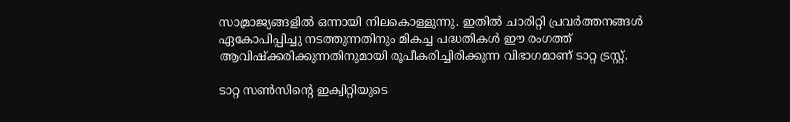സാമ്രാജ്യങ്ങളില്‍ ഒന്നായി നിലകൊള്ളുന്നു. ഇതില്‍ ചാരിറ്റി പ്രവര്‍ത്തനങ്ങള്‍ ഏകോപിപ്പിച്ചു നടത്തുന്നതിനും മികച്ച പദ്ധതികള്‍ ഈ രംഗത്ത് ആവിഷ്‌ക്കരിക്കുന്നതിനുമായി രൂപീകരിച്ചിരിക്കുന്ന വിഭാഗമാണ് ടാറ്റ ട്രസ്റ്റ്.

ടാറ്റ സണ്‍സിന്റെ ഇക്വിറ്റിയുടെ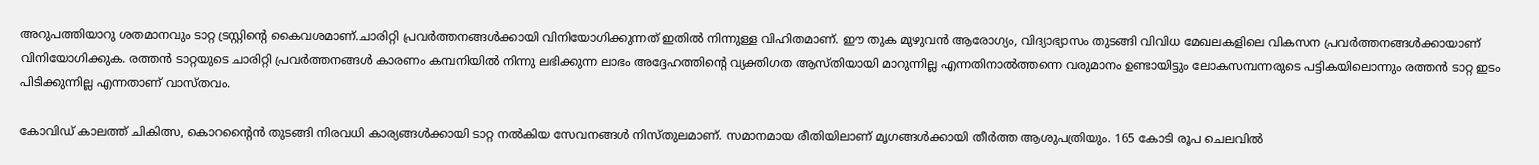അറുപത്തിയാറു ശതമാനവും ടാറ്റ ട്രസ്റ്റിന്റെ കൈവശമാണ്.ചാരിറ്റി പ്രവര്‍ത്തനങ്ങള്‍ക്കായി വിനിയോഗിക്കുന്നത് ഇതില്‍ നിന്നുള്ള വിഹിതമാണ്. ഈ തുക മുഴുവന്‍ ആരോഗ്യം, വിദ്യാഭ്യാസം തുടങ്ങി വിവിധ മേഖലകളിലെ വികസന പ്രവര്‍ത്തനങ്ങള്‍ക്കായാണ് വിനിയോഗിക്കുക. രത്തന്‍ ടാറ്റയുടെ ചാരിറ്റി പ്രവര്‍ത്തനങ്ങള്‍ കാരണം കമ്പനിയില്‍ നിന്നു ലഭിക്കുന്ന ലാഭം അദ്ദേഹത്തിന്റെ വ്യക്തിഗത ആസ്തിയായി മാറുന്നില്ല എന്നതിനാല്‍ത്തന്നെ വരുമാനം ഉണ്ടായിട്ടും ലോകസമ്പന്നരുടെ പട്ടികയിലൊന്നും രത്തന്‍ ടാറ്റ ഇടം പിടിക്കുന്നില്ല എന്നതാണ് വാസ്തവം.

കോവിഡ് കാലത്ത് ചികിത്സ, കൊറന്റൈന്‍ തുടങ്ങി നിരവധി കാര്യങ്ങള്‍ക്കായി ടാറ്റ നല്‍കിയ സേവനങ്ങള്‍ നിസ്തുലമാണ്. സമാനമായ രീതിയിലാണ് മൃഗങ്ങള്‍ക്കായി തീര്‍ത്ത ആശുപത്രിയും. 165 കോടി രൂപ ചെലവില്‍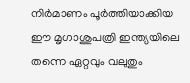നിര്‍മാണം പൂര്‍ത്തിയാക്കിയ ഈ മൃഗാശുപത്രി ഇന്ത്യയിലെ തന്നെ ഏറ്റവും വലുതും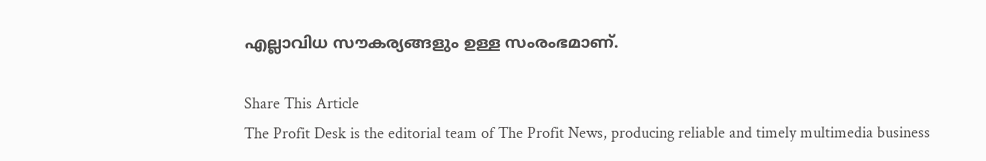എല്ലാവിധ സൗകര്യങ്ങളും ഉള്ള സംരംഭമാണ്.

Share This Article
The Profit Desk is the editorial team of The Profit News, producing reliable and timely multimedia business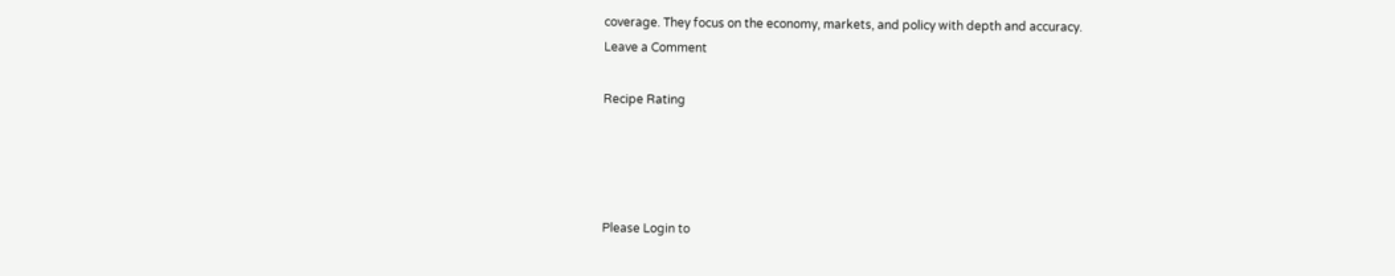coverage. They focus on the economy, markets, and policy with depth and accuracy.
Leave a Comment

Recipe Rating




Please Login to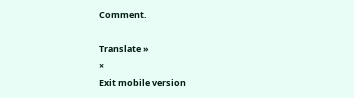Comment.

Translate »
×
Exit mobile version